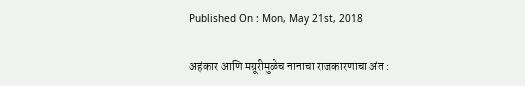Published On : Mon, May 21st, 2018

अहंकार आणि मग्रूरीमुळेच नानाचा राजकारणाचा अंत :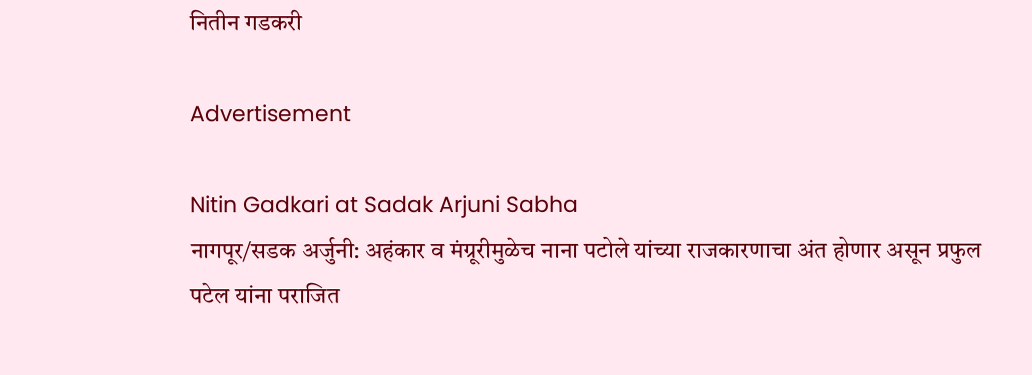नितीन गडकरी

Advertisement

Nitin Gadkari at Sadak Arjuni Sabha
नागपूर/सडक अर्जुनी: अहंकार व मंग्रूरीमुळेच नाना पटोले यांच्या राजकारणाचा अंत होणार असून प्रफुल पटेल यांना पराजित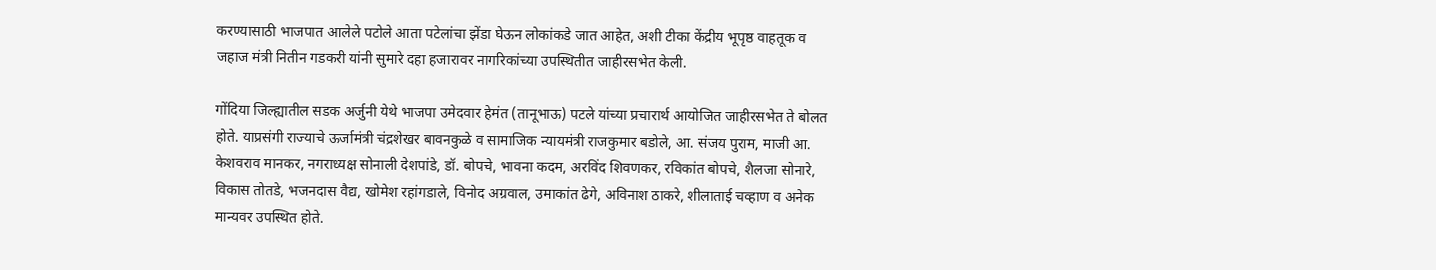करण्यासाठी भाजपात आलेले पटोले आता पटेलांचा झेंडा घेऊन लोकांकडे जात आहेत, अशी टीका केंद्रीय भूपृष्ठ वाहतूक व जहाज मंत्री नितीन गडकरी यांनी सुमारे दहा हजारावर नागरिकांच्या उपस्थितीत जाहीरसभेत केली.

गोंदिया जिल्ह्यातील सडक अर्जुनी येथे भाजपा उमेदवार हेमंत (तानूभाऊ) पटले यांच्या प्रचारार्थ आयोजित जाहीरसभेत ते बोलत होते. याप्रसंगी राज्याचे ऊर्जामंत्री चंद्रशेखर बावनकुळे व सामाजिक न्यायमंत्री राजकुमार बडोले, आ. संजय पुराम, माजी आ. केशवराव मानकर, नगराध्यक्ष सोनाली देशपांडे, डॉ. बोपचे, भावना कदम, अरविंद शिवणकर, रविकांत बोपचे, शैलजा सोनारे, विकास तोतडे, भजनदास वैद्य, खोमेश रहांगडाले, विनोद अग्रवाल, उमाकांत ढेगे, अविनाश ठाकरे, शीलाताई चव्हाण व अनेक मान्यवर उपस्थित होते.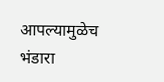आपल्यामुळेच भंडारा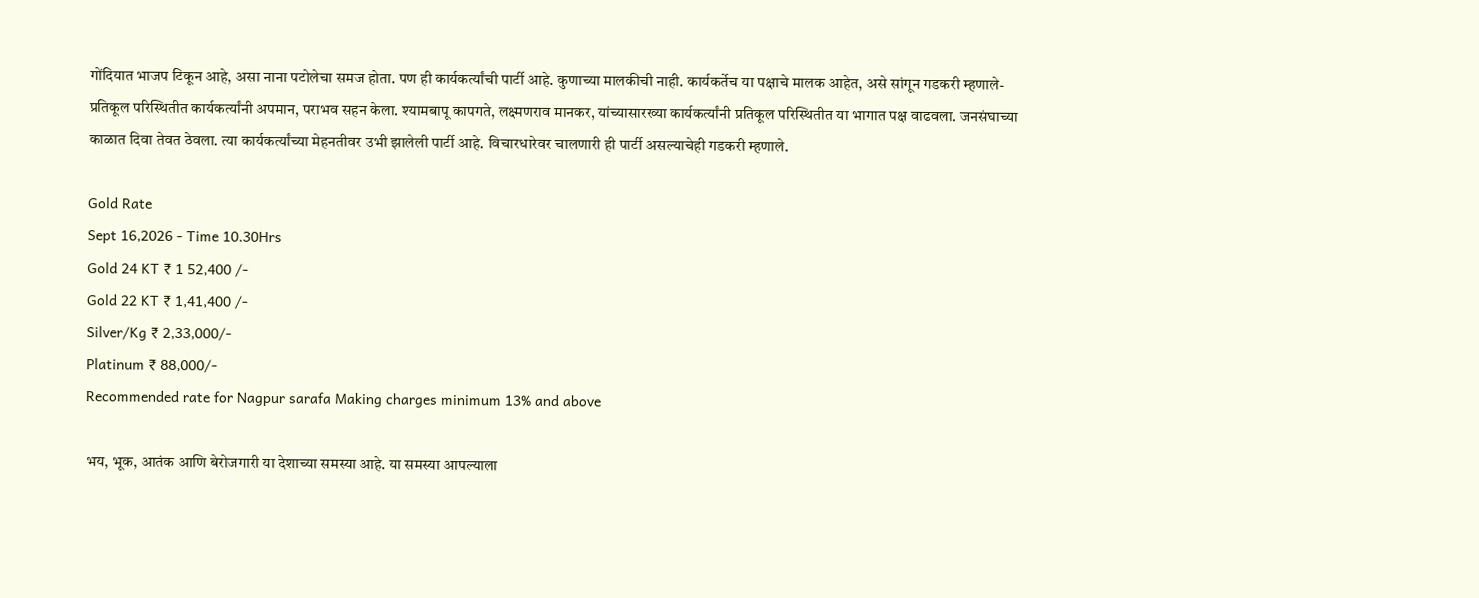गोंदियात भाजप टिकून आहे, असा नाना पटोलेचा समज होता. पण ही कार्यकर्त्यांची पार्टी आहे. कुणाच्या मालकीची नाही. कार्यकर्तेच या पक्षाचे मालक आहेत, असे सांगून गडकरी म्हणाले- प्रतिकूल परिस्थितीत कार्यकर्त्यांनी अपमान, पराभव सहन केला. श्यामबापू कापगते, लक्ष्मणराव मानकर, यांच्यासारख्या कार्यकर्त्यांनी प्रतिकूल परिस्थितीत या भागात पक्ष वाढवला. जनसंघाच्या काळात दिवा तेवत ठेवला. त्या कार्यकर्त्यांच्या मेहनतीवर उभी झालेली पार्टी आहे. विचारधारेवर चालणारी ही पार्टी असल्याचेही गडकरी म्हणाले.

Gold Rate
Sept 16,2026 - Time 10.30Hrs
Gold 24 KT ₹ 1 52,400 /-
Gold 22 KT ₹ 1,41,400 /-
Silver/Kg ₹ 2,33,000/-
Platinum ₹ 88,000/-
Recommended rate for Nagpur sarafa Making charges minimum 13% and above

भय, भूक, आतंक आणि बेरोजगारी या देशाच्या समस्या आहे. या समस्या आपल्याला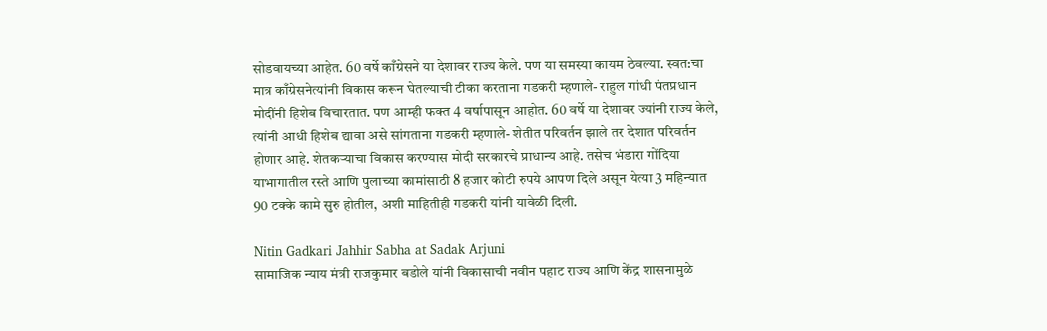सोडवायच्या आहेत. 60 वर्षे काँग्रेसने या देशावर राज्य केले. पण या समस्या कायम ठेवल्या. स्वत:चा मात्र काँग्रेसनेत्यांनी विकास करून घेतल्याची टीका करताना गडकरी म्हणाले- राहुल गांधी पंतप्रधान मोदींनी हिशेब विचारतात. पण आम्ही फक्त 4 वर्षापासून आहोत. 60 वर्षे या देशावर ज्यांनी राज्य केले, त्यांनी आधी हिशेब द्यावा असे सांगताना गडकरी म्हणाले- शेतीत परिवर्तन झाले तर देशात परिवर्तन होणार आहे. शेतकर्‍याचा विकास करण्यास मोदी सरकारचे प्राधान्य आहे. तसेच भंडारा गोंदिया याभागातील रस्ते आणि पुलाच्या कामांसाठी 8 हजार कोटी रुपये आपण दिले असून येत्या 3 महिन्यात 90 टक्के कामे सुरु होतील, अशी माहितीही गडकरी यांनी यावेळी दिली.

Nitin Gadkari Jahhir Sabha at Sadak Arjuni
सामाजिक न्याय मंत्री राजकुमार बडोले यांनी विकासाची नवीन पहाट राज्य आणि केंद्र शासनामुळे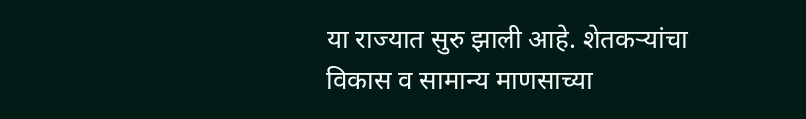या राज्यात सुरु झाली आहे. शेतकर्‍यांचा विकास व सामान्य माणसाच्या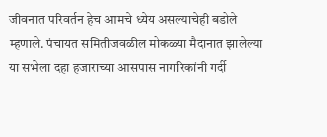जीवनात परिवर्तन हेच आमचे ध्येय असल्याचेही बडोले म्हणाले. पंचायत समितीजवळील मोकळ्या मैदानात झालेल्या या सभेला दहा हजाराच्या आसपास नागरिकांनी गर्दी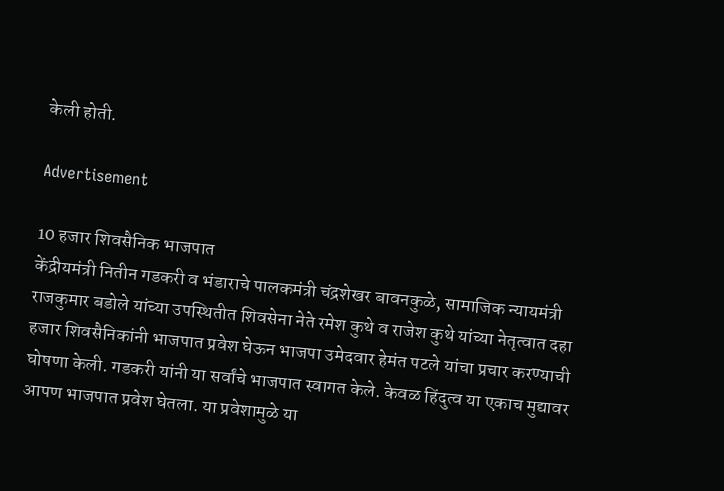केली होती.

Advertisement

10 हजार शिवसैनिक भाजपात
केंद्रीयमंत्री नितीन गडकरी व भंडाराचे पालकमंत्री चंद्रशेखर बावनकुळे, सामाजिक न्यायमंत्री राजकुमार बडोले यांच्या उपस्थितीत शिवसेना नेते रमेश कुथे व राजेश कुथे यांच्या नेतृत्वात दहा हजार शिवसैनिकांनी भाजपात प्रवेश घेऊन भाजपा उमेदवार हेमंत पटले यांचा प्रचार करण्याची घोषणा केली. गडकरी यांनी या सर्वांचे भाजपात स्वागत केले. केवळ हिंदुत्व या एकाच मुद्यावर आपण भाजपात प्रवेश घेतला. या प्रवेशामुळे या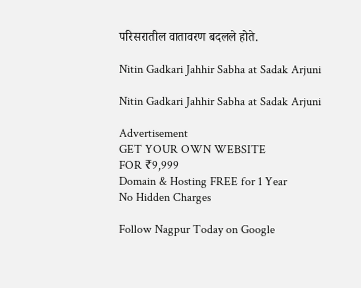परिसरातील वातावरण बदलले होते.

Nitin Gadkari Jahhir Sabha at Sadak Arjuni

Nitin Gadkari Jahhir Sabha at Sadak Arjuni

Advertisement
GET YOUR OWN WEBSITE
FOR ₹9,999
Domain & Hosting FREE for 1 Year
No Hidden Charges

Follow Nagpur Today on Google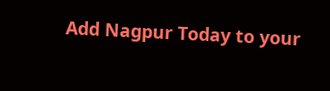Add Nagpur Today to your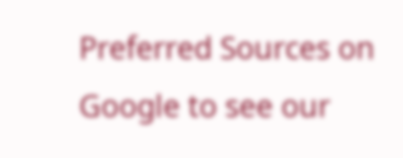Preferred Sources on Google to see our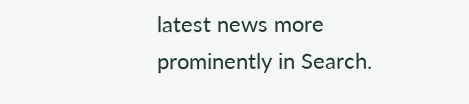latest news more prominently in Search.